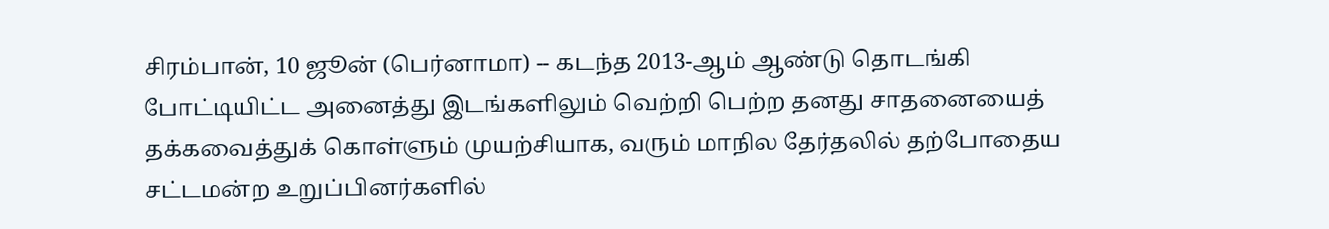சிரம்பான், 10 ஜூன் (பெர்னாமா) -- கடந்த 2013-ஆம் ஆண்டு தொடங்கி போட்டியிட்ட அனைத்து இடங்களிலும் வெற்றி பெற்ற தனது சாதனையைத் தக்கவைத்துக் கொள்ளும் முயற்சியாக, வரும் மாநில தேர்தலில் தற்போதைய சட்டமன்ற உறுப்பினர்களில்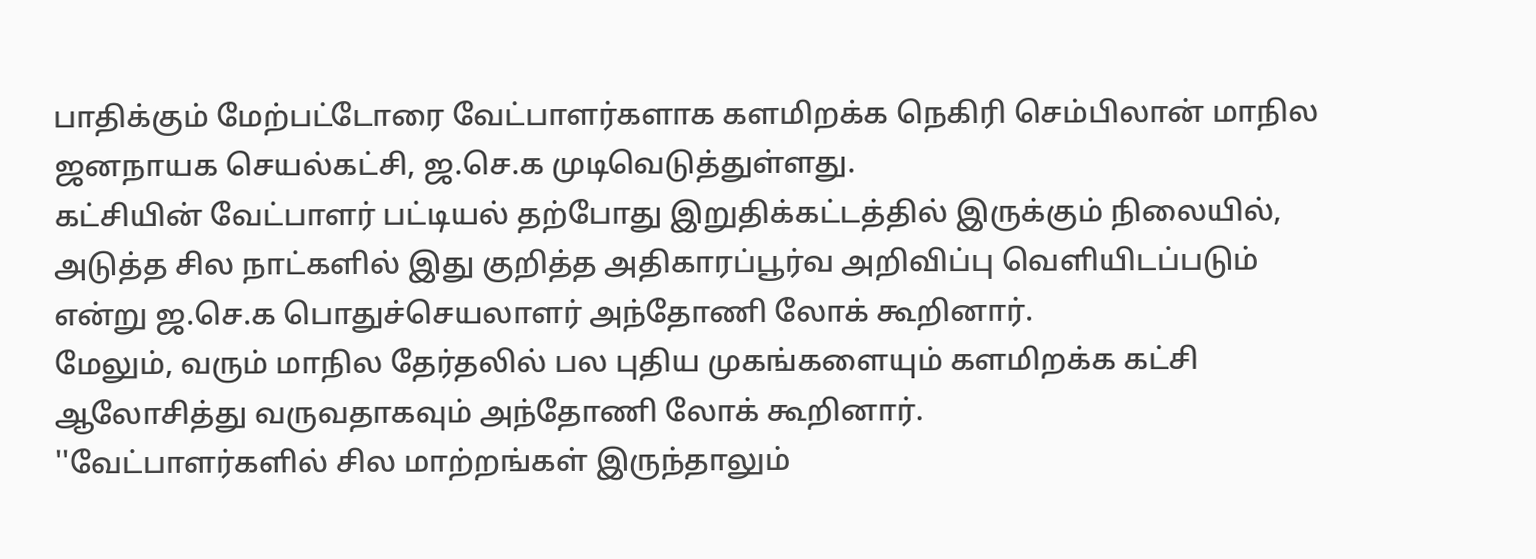பாதிக்கும் மேற்பட்டோரை வேட்பாளர்களாக களமிறக்க நெகிரி செம்பிலான் மாநில ஜனநாயக செயல்கட்சி, ஜ.செ.க முடிவெடுத்துள்ளது.
கட்சியின் வேட்பாளர் பட்டியல் தற்போது இறுதிக்கட்டத்தில் இருக்கும் நிலையில், அடுத்த சில நாட்களில் இது குறித்த அதிகாரப்பூர்வ அறிவிப்பு வெளியிடப்படும் என்று ஜ.செ.க பொதுச்செயலாளர் அந்தோணி லோக் கூறினார்.
மேலும், வரும் மாநில தேர்தலில் பல புதிய முகங்களையும் களமிறக்க கட்சி ஆலோசித்து வருவதாகவும் அந்தோணி லோக் கூறினார்.
''வேட்பாளர்களில் சில மாற்றங்கள் இருந்தாலும்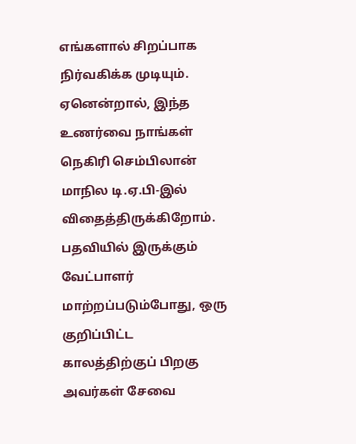எங்களால் சிறப்பாக நிர்வகிக்க முடியும். ஏனென்றால், இந்த உணர்வை நாங்கள் நெகிரி செம்பிலான் மாநில டி.ஏ.பி-இல் விதைத்திருக்கிறோம். பதவியில் இருக்கும் வேட்பாளர் மாற்றப்படும்போது, ஒரு குறிப்பிட்ட காலத்திற்குப் பிறகு அவர்கள் சேவை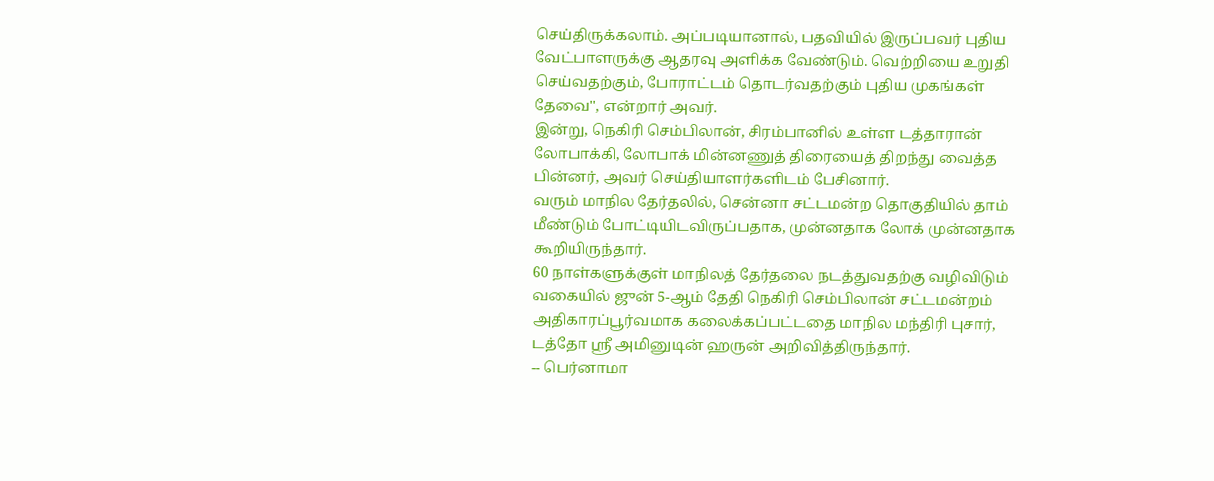செய்திருக்கலாம். அப்படியானால், பதவியில் இருப்பவர் புதிய வேட்பாளருக்கு ஆதரவு அளிக்க வேண்டும். வெற்றியை உறுதி செய்வதற்கும், போராட்டம் தொடர்வதற்கும் புதிய முகங்கள் தேவை'', என்றார் அவர்.
இன்று, நெகிரி செம்பிலான், சிரம்பானில் உள்ள டத்தாரான் லோபாக்கி, லோபாக் மின்னணுத் திரையைத் திறந்து வைத்த பின்னர், அவர் செய்தியாளர்களிடம் பேசினார்.
வரும் மாநில தேர்தலில், சென்னா சட்டமன்ற தொகுதியில் தாம் மீண்டும் போட்டியிடவிருப்பதாக, முன்னதாக லோக் முன்னதாக கூறியிருந்தார்.
60 நாள்களுக்குள் மாநிலத் தேர்தலை நடத்துவதற்கு வழிவிடும் வகையில் ஜுன் 5-ஆம் தேதி நெகிரி செம்பிலான் சட்டமன்றம் அதிகாரப்பூர்வமாக கலைக்கப்பட்டதை மாநில மந்திரி புசார், டத்தோ ஶ்ரீ அமினுடின் ஹருன் அறிவித்திருந்தார்.
-- பெர்னாமா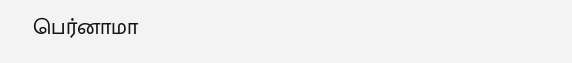பெர்னாமா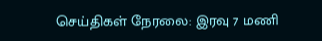செய்திகள் நேரலை: இரவு 7 மணி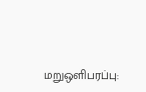மறுஒளிபரப்பு: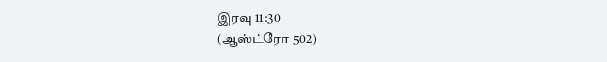இரவு 11:30
(ஆஸ்ட்ரோ 502)